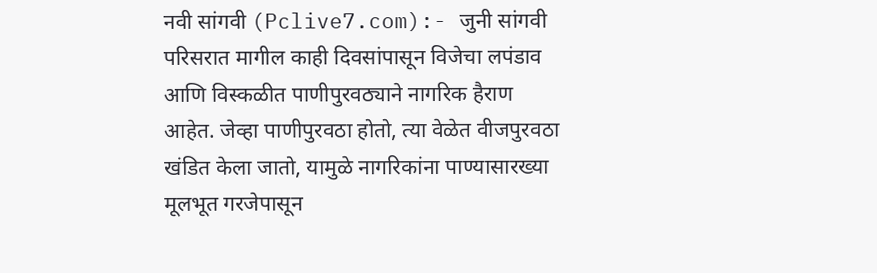नवी सांगवी (Pclive7.com):- जुनी सांगवी परिसरात मागील काही दिवसांपासून विजेचा लपंडाव आणि विस्कळीत पाणीपुरवठ्याने नागरिक हैराण आहेत. जेव्हा पाणीपुरवठा होतो, त्या वेळेत वीजपुरवठा खंडित केला जातो, यामुळे नागरिकांना पाण्यासारख्या मूलभूत गरजेपासून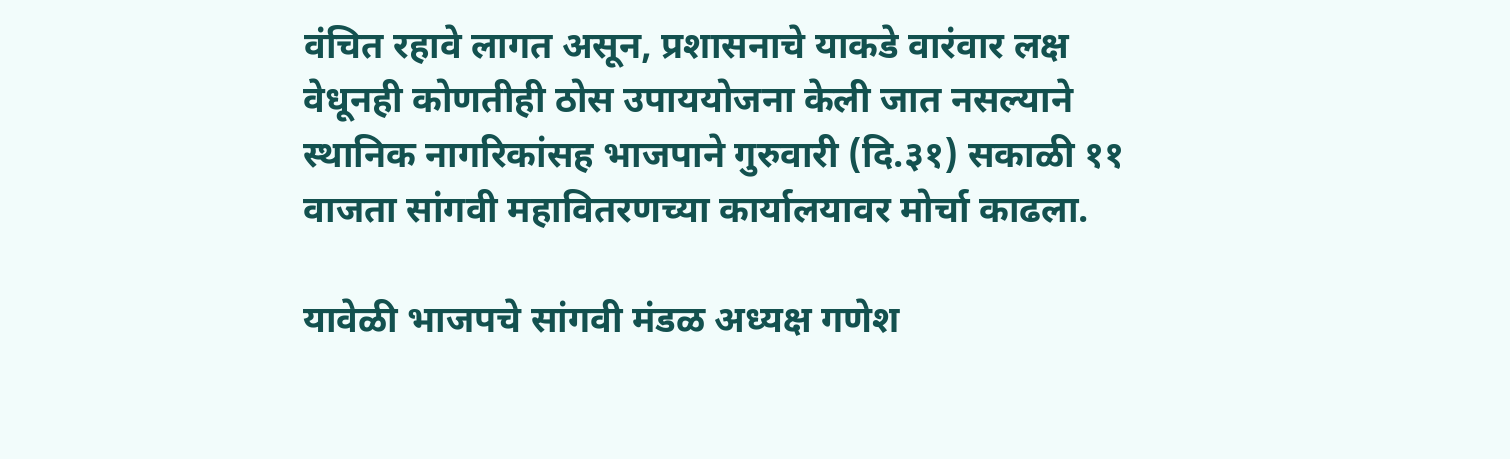वंचित रहावे लागत असून, प्रशासनाचे याकडे वारंवार लक्ष वेधूनही कोणतीही ठोस उपाययोजना केली जात नसल्याने स्थानिक नागरिकांसह भाजपाने गुरुवारी (दि.३१) सकाळी ११ वाजता सांगवी महावितरणच्या कार्यालयावर मोर्चा काढला.

यावेळी भाजपचे सांगवी मंडळ अध्यक्ष गणेश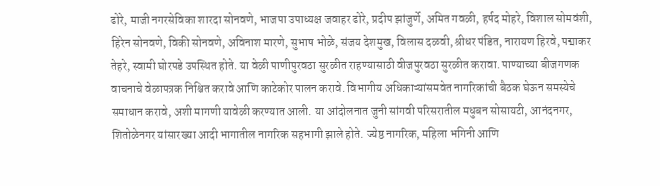ढोरे, माजी नगरसेविका शारदा सोनवणे, भाजपा उपाध्यक्ष जवाहर ढोरे, प्रदीप झांजुर्णे, अमित गवळी, हर्षद मोहरे, विशाल सोमवंशी, हिरेन सोनवणे, विकी सोनवणे, अविनाश मारणे, सुभाष भोळे, संजय देशमुख, विलास दळवी, श्रीधर पंडित, नारायण हिरवे, पद्माकर तेहरे, स्वामी घोरपडे उपस्थित होते. या वेळी पाणीपुरवठा सुरळीत राहण्यासाठी वीजपुरवठा सुरळीत करावा. पाण्याच्या बीजगणक वाचनाचे वेळापत्रक निश्चित करावे आणि काटेकोर पालन करावे. विभागीय अधिकाऱ्यांसमवेत नागरिकांची बैठक घेऊन समस्येचे समाधान करावे, अशी मागणी यावेळी करण्यात आली. या आंदोलनात जुनी सांगवी परिसरातील मधुबन सोसायटी, आनंदनगर, शितोळेनगर यांसारख्या आदी भागातील नागरिक सहभागी झाले होते. ज्येष्ठ नागरिक, महिला भगिनी आणि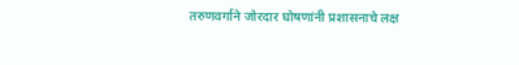तरुणवर्गाने जोरदार घोषणांनी प्रशासनाचे लक्ष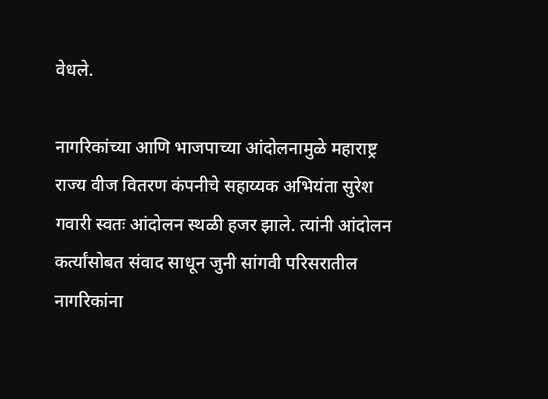वेधले.

नागरिकांच्या आणि भाजपाच्या आंदोलनामुळे महाराष्ट्र राज्य वीज वितरण कंपनीचे सहाय्यक अभियंता सुरेश गवारी स्वतः आंदोलन स्थळी हजर झाले. त्यांनी आंदोलन कर्त्यांसोबत संवाद साधून जुनी सांगवी परिसरातील नागरिकांना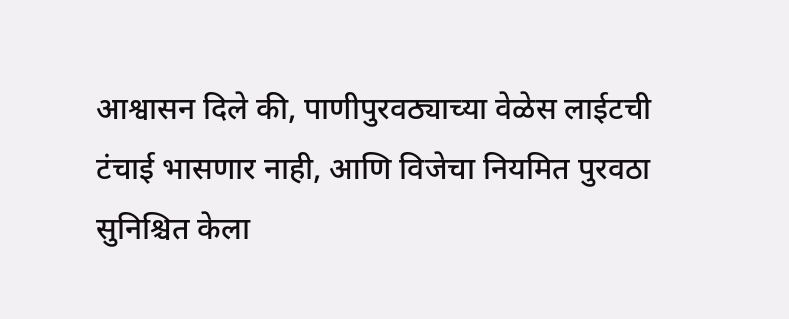आश्वासन दिले की, पाणीपुरवठ्याच्या वेळेस लाईटची टंचाई भासणार नाही, आणि विजेचा नियमित पुरवठा सुनिश्चित केला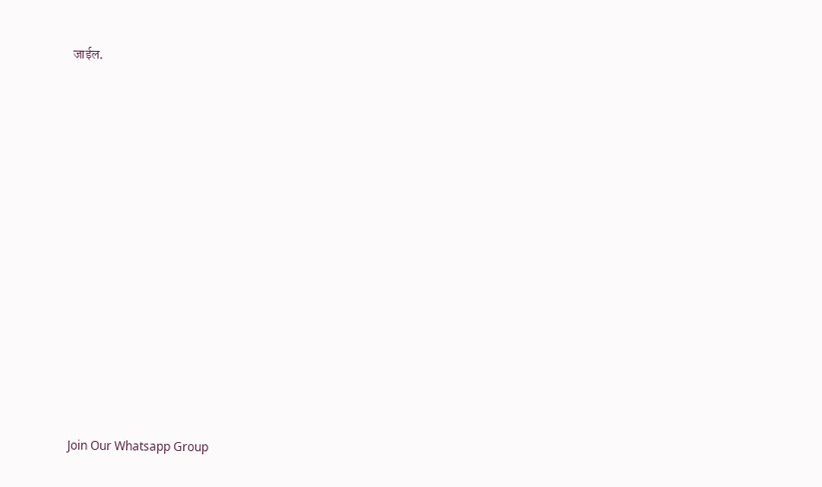जाईल.






















Join Our Whatsapp Group